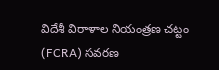విదేశీ విరాళాల నియంత్రణ చట్టం (FCRA) సవరణ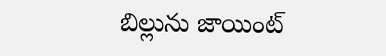బిల్లును జాయింట్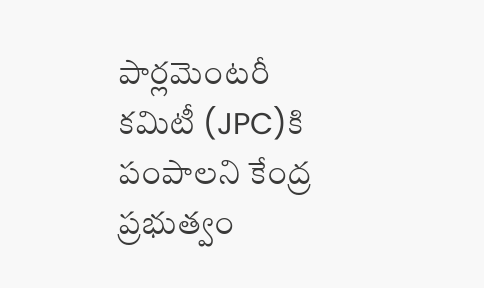పార్లమెంటరీ కమిటీ (JPC)కి పంపాలని కేంద్ర ప్రభుత్వం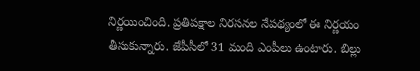నిర్ణయించింది. ప్రతిపక్షాల నిరసనల నేపథ్యంలో ఈ నిర్ణయం తీసుకున్నారు. జేపీసీలో 31 మంది ఎంపీలు ఉంటారు. బిల్లు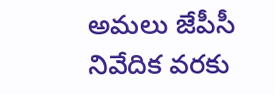అమలు జేపీసీ నివేదిక వరకు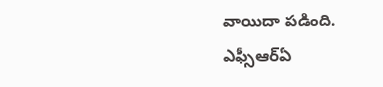వాయిదా పడింది.
ఎఫ్సీఆర్ఏ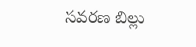సవరణ బిల్లు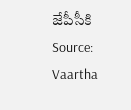జేపీసీకి
Source: Vaartha